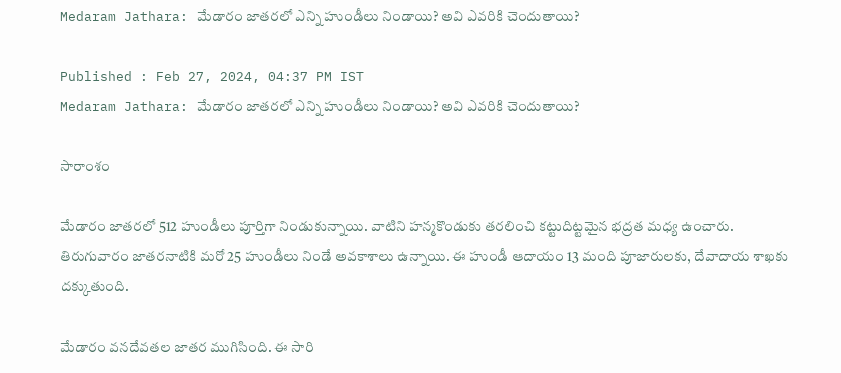Medaram Jathara: మేడారం జాతరలో ఎన్ని హుండీలు నిండాయి? అవి ఎవరికి చెందుతాయి?

Published : Feb 27, 2024, 04:37 PM IST
Medaram Jathara: మేడారం జాతరలో ఎన్ని హుండీలు నిండాయి? అవి ఎవరికి చెందుతాయి?

సారాంశం

మేడారం జాతరలో 512 హుండీలు పూర్తిగా నిండుకున్నాయి. వాటిని హన్మకొండుకు తరలించి కట్టుదిట్టమైన భద్రత మధ్య ఉంచారు. తిరుగువారం జాతరనాటికి మరో 25 హుండీలు నిండే అవకాశాలు ఉన్నాయి. ఈ హుండీ ఆదాయం 13 మంది పూజారులకు, దేవాదాయ శాఖకు దక్కుతుంది.

మేడారం వనదేవతల జాతర ముగిసింది. ఈ సారి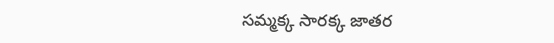సమ్మక్క సారక్క జాతర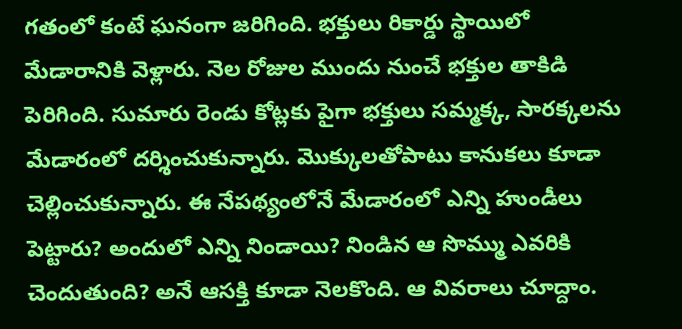గతంలో కంటే ఘనంగా జరిగింది. భక్తులు రికార్డు స్థాయిలో మేడారానికి వెళ్లారు. నెల రోజుల ముందు నుంచే భక్తుల తాకిడి పెరిగింది. సుమారు రెండు కోట్లకు పైగా భక్తులు సమ్మక్క, సారక్కలను మేడారంలో దర్శించుకున్నారు. మొక్కులతోపాటు కానుకలు కూడా చెల్లించుకున్నారు. ఈ నేపథ్యంలోనే మేడారంలో ఎన్ని హుండీలు పెట్టారు? అందులో ఎన్ని నిండాయి? నిండిన ఆ సొమ్ము ఎవరికి చెందుతుంది? అనే ఆసక్తి కూడా నెలకొంది. ఆ వివరాలు చూద్దాం.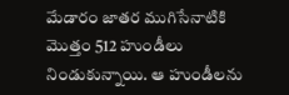మేడారం జాతర ముగిసేనాటికి మొత్తం 512 హుండీలు నిండుకున్నాయి. ఆ హుండీలను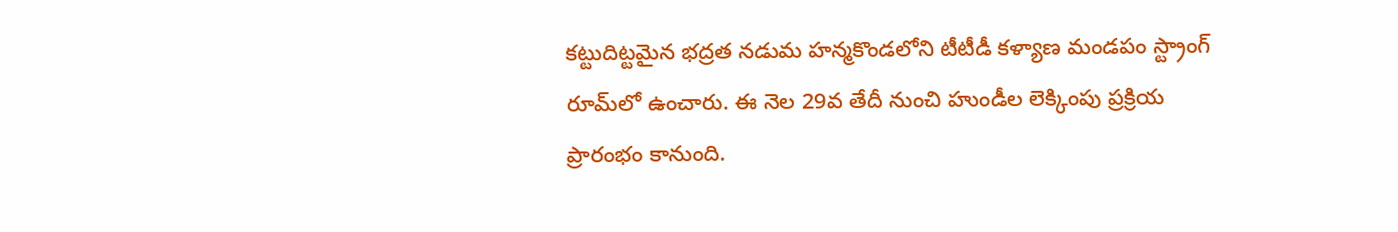కట్టుదిట్టమైన భద్రత నడుమ హన్మకొండలోని టీటీడీ కళ్యాణ మండపం స్ట్రాంగ్ రూమ్‌లో ఉంచారు. ఈ నెల 29వ తేదీ నుంచి హుండీల లెక్కింపు ప్రక్రియ ప్రారంభం కానుంది.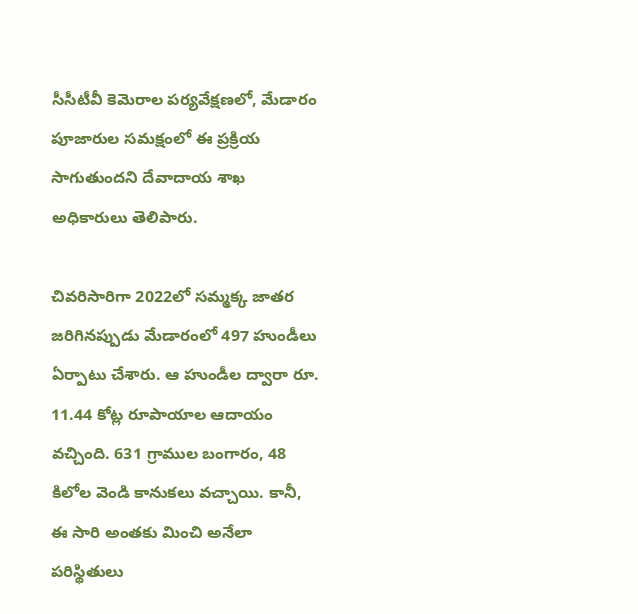సీసీటీవీ కెమెరాల పర్యవేక్షణలో, మేడారం పూజారుల సమక్షంలో ఈ ప్రక్రియ సాగుతుందని దేవాదాయ శాఖ అధికారులు తెలిపారు.

చివరిసారిగా 2022లో సమ్మక్క జాతర జరిగినప్పుడు మేడారంలో 497 హుండీలు ఏర్పాటు చేశారు. ఆ హుండీల ద్వారా రూ. 11.44 కోట్ల రూపాయాల ఆదాయం వచ్చింది. 631 గ్రాముల బంగారం, 48 కిలోల వెండి కానుకలు వచ్చాయి. కానీ, ఈ సారి అంతకు మించి అనేలా పరిస్థితులు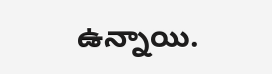ఉన్నాయి.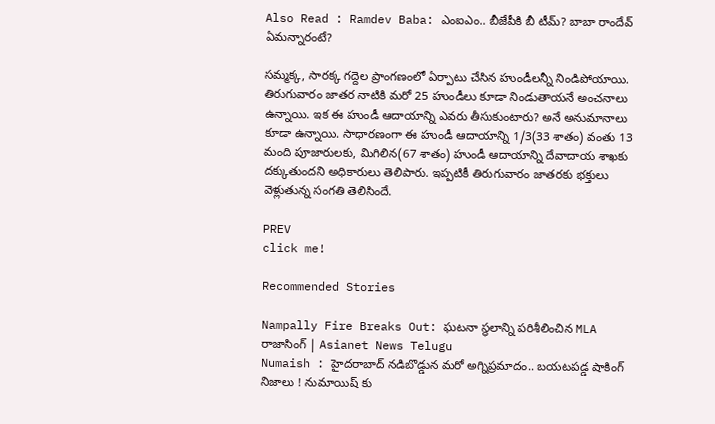Also Read : Ramdev Baba: ఎంఐఎం.. బీజేపీకి బీ టీమ్? బాబా రాందేవ్ ఏమన్నారంటే?

సమ్మక్క, సారక్క గద్దెల ప్రాంగణంలో ఏర్పాటు చేసిన హుండీలన్నీ నిండిపోయాయి. తిరుగువారం జాతర నాటికి మరో 25 హుండీలు కూడా నిండుతాయనే అంచనాలు ఉన్నాయి. ఇక ఈ హుండీ ఆదాయాన్ని ఎవరు తీసుకుంటారు? అనే అనుమానాలు కూడా ఉన్నాయి. సాధారణంగా ఈ హుండీ ఆదాయాన్ని 1/3(33 శాతం) వంతు 13 మంది పూజారులకు, మిగిలిన(67 శాతం) హుండీ ఆదాయాన్ని దేవాదాయ శాఖకు దక్కుతుందని అధికారులు తెలిపారు. ఇప్పటికీ తిరుగువారం జాతరకు భక్తులు వెళ్లుతున్న సంగతి తెలిసిందే.

PREV
click me!

Recommended Stories

Nampally Fire Breaks Out: ఘటనా స్థలాన్ని పరిశీలించిన MLA రాజాసింగ్ | Asianet News Telugu
Numaish : హైదరాబాద్ నడిబొడ్డున మరో అగ్నిప్రమాదం.. బయటపడ్డ షాకింగ్ నిజాలు ! నుమాయిష్ కు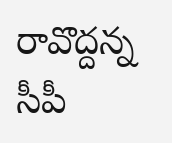రావొద్దన్న సీపీ